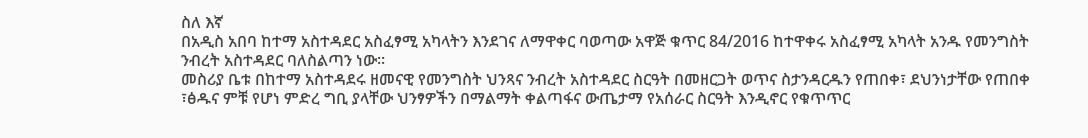ስለ እኛ
በአዲስ አበባ ከተማ አስተዳደር አስፈፃሚ አካላትን እንደገና ለማዋቀር ባወጣው አዋጅ ቁጥር 84/2016 ከተዋቀሩ አስፈፃሚ አካላት አንዱ የመንግስት ንብረት አስተዳደር ባለስልጣን ነው፡፡
መስሪያ ቤቱ በከተማ አስተዳደሩ ዘመናዊ የመንግስት ህንጻና ንብረት አስተዳደር ስርዓት በመዘርጋት ወጥና ስታንዳርዱን የጠበቀ፣ ደህንነታቸው የጠበቀ ፣ፅዱና ምቹ የሆነ ምድረ ግቢ ያላቸው ህንፃዎችን በማልማት ቀልጣፋና ውጤታማ የአሰራር ስርዓት እንዲኖር የቁጥጥር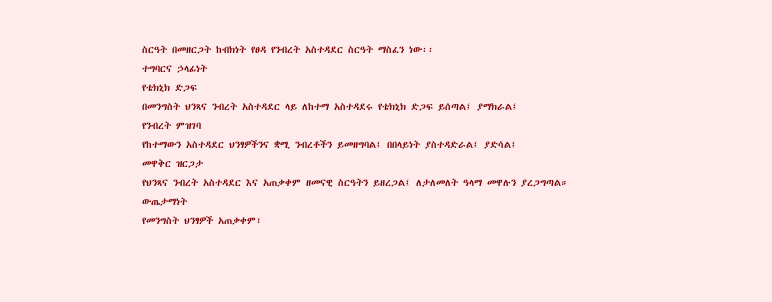ስርዓት በመዘርጋት ከብክነት የፀዳ የንብረት አስተዳደር ስርዓት ማስፈን ነው፡፡
ተግባርና ኃላፊነት
የቴክኒክ ድጋፍ
በመንግስት ህንጻና ንብረት አስተዳደር ላይ ለከተማ አስተዳደሩ የቴክኒክ ድጋፍ ይሰጣል፤ ያማክራል፤
የንብረት ምዝገባ
የከተማውን አስተዳደር ህንፃዎችንና ቋሚ ንብረቶችን ይመዘግባል፤ በበላይነት ያስተዳድራል፤ ያድሳል፤
መዋቅር ዝርጋታ
የህንጻና ንብረት አስተዳደር እና አጠቃቀም ዘመናዊ ስርዓትን ይዘረጋል፤ ለታለመለት ዓላማ መዋሉን ያረጋግጣል።
ውጤታማነት
የመንግስት ህንፃዎች አጠቃቀም፣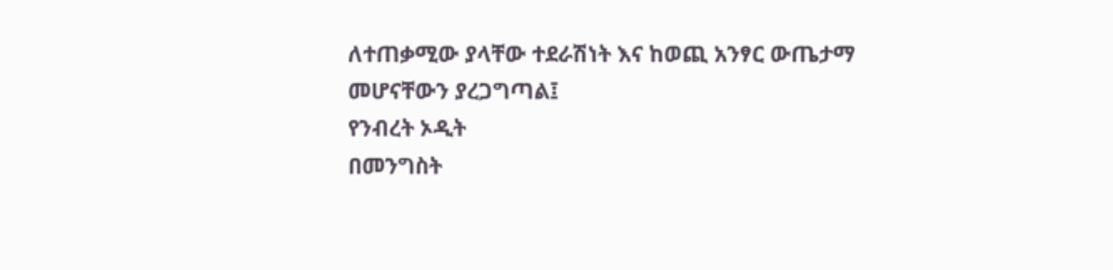ለተጠቃሚው ያላቸው ተደራሽነት እና ከወጪ አንፃር ውጤታማ መሆናቸውን ያረጋግጣል፤
የንብረት ኦዲት
በመንግስት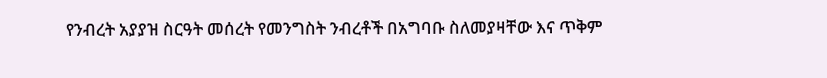የንብረት አያያዝ ስርዓት መሰረት የመንግስት ንብረቶች በአግባቡ ስለመያዛቸው እና ጥቅም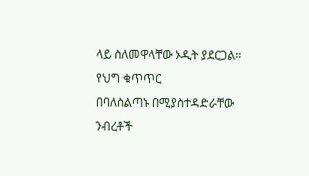ላይ ስለመዋላቸው ኦዲት ያደርጋል።
የህግ ቁጥጥር
በባለስልጣኑ በሚያስተዳድራቸው ንብረቶች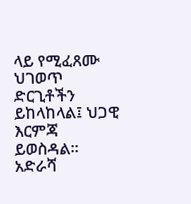ላይ የሚፈጸሙ ህገወጥ ድርጊቶችን ይከላከላል፤ ህጋዊ እርምጃ ይወስዳል።
አድራሻ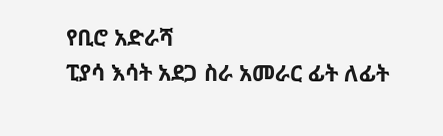የቢሮ አድራሻ
ፒያሳ እሳት አደጋ ስራ አመራር ፊት ለፊት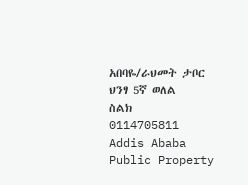አበባዬ/ራህመት ታቦር ህንፃ 5ኛ ወለል
ስልክ
0114705811
Addis Ababa Public Property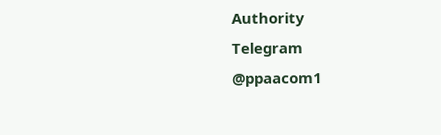Authority
Telegram
@ppaacom1